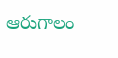ఆరుగాలం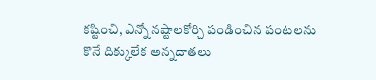కష్టించి, ఎన్నో నష్టాలకోర్చి పండించిన పంటలను కొనే దిక్కులేక అన్నదాతలు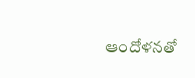ఆందోళనతో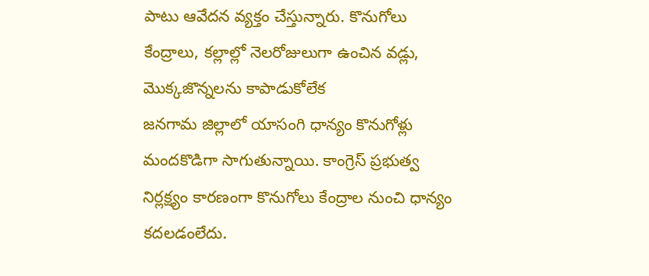పాటు ఆవేదన వ్యక్తం చేస్తున్నారు. కొనుగోలు కేంద్రాలు, కల్లాల్లో నెలరోజులుగా ఉంచిన వడ్లు, మొక్కజొన్నలను కాపాడుకోలేక
జనగామ జిల్లాలో యాసంగి ధాన్యం కొనుగోళ్లు మందకొడిగా సాగుతున్నాయి. కాంగ్రెస్ ప్రభుత్వ నిర్లక్ష్యం కారణంగా కొనుగోలు కేంద్రాల నుంచి ధాన్యం కదలడంలేదు.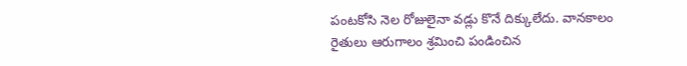పంటకోసి నెల రోజులైనా వడ్లు కొనే దిక్కులేదు. వానకాలం
రైతులు ఆరుగాలం శ్రమించి పండించిన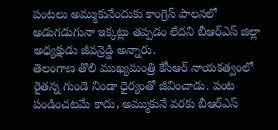పంటలు అమ్ముకునేందుకు కాంగ్రెస్ పాలనలో అడుగడుగునా ఇక్కట్లు తప్పడం లేదని బీఆర్ఎస్ జిల్లా అధ్యక్షుడు జీవన్రెడ్డి అన్నారు.
తెలంగాణ తొలి ముఖ్యమంత్రి కేసీఆర్ నాయకత్వంలో రైతన్న గుండె నిండా ధైర్యంతో జీవించాడు. పంట పండించటమే కాదు, అమ్ముకునే వరకు బీఆర్ఎస్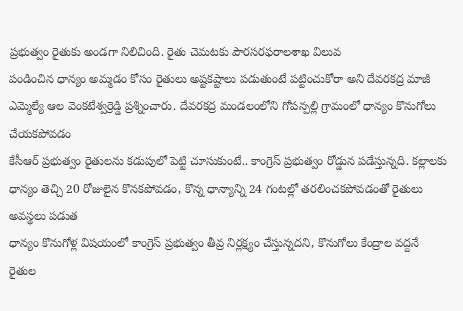ప్రభుత్వం రైతుకు అండగా నిలిచింది. రైతు చెమటకు పౌరసరఫరాలశాఖ విలువ
పండించిన ధాన్యం అమ్మడం కోసం రైతులు అష్టకష్టాలు పడుతుంటే పట్టించుకోరా అని దేవరకద్ర మాజీ ఎమ్మెల్యే ఆల వెంకటేశ్వర్రెడ్డి ప్రశ్నించారు. దేవరకద్ర మండలంలోని గోపన్పల్లి గ్రామంలో ధాన్యం కొనుగోలు చేయకపోవడం
కేసీఆర్ ప్రభుత్వం రైతులను కడుపులో పెట్టి చూసుకుంటే.. కాంగ్రెస్ ప్రభుత్వం రోడ్డున పడేస్తున్నది. కల్లాలకు ధాన్యం తెచ్చి 20 రోజులైన కొనకపోవడం, కొన్న ధాన్యాన్ని 24 గంటల్లో తరలించకపోవడంతో రైతులు అవస్థలు పడుత
ధాన్యం కొనుగోళ్ల విషయంలో కాంగ్రెస్ ప్రభుత్వం తీవ్ర నిర్లక్ష్యం చేస్తున్నదని, కొనుగోలు కేంద్రాల వద్దనే రైతుల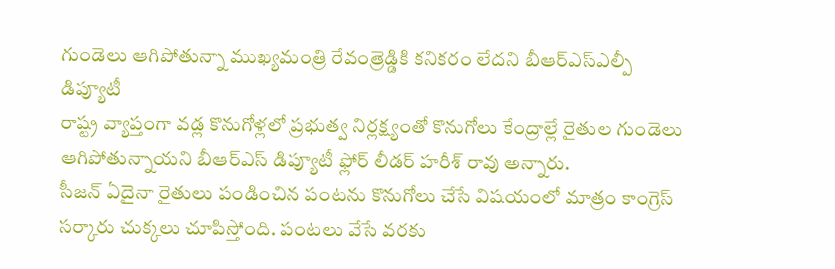గుండెలు ఆగిపోతున్నా ముఖ్యమంత్రి రేవంత్రెడ్డికి కనికరం లేదని బీఆర్ఎస్ఎల్పీ డిప్యూటీ
రాష్ట్ర వ్యాప్తంగా వడ్ల కొనుగోళ్లలో ప్రభుత్వ నిర్లక్ష్యంతో కొనుగోలు కేంద్రాల్లే రైతుల గుండెలు ఆగిపోతున్నాయని బీఆర్ఎస్ డిప్యూటీ ఫ్లోర్ లీడర్ హరీశ్ రావు అన్నారు.
సీజన్ ఏదైనా రైతులు పండించిన పంటను కొనుగోలు చేసే విషయంలో మాత్రం కాంగ్రెస్ సర్కారు చుక్కలు చూపిస్తోంది. పంటలు వేసే వరకు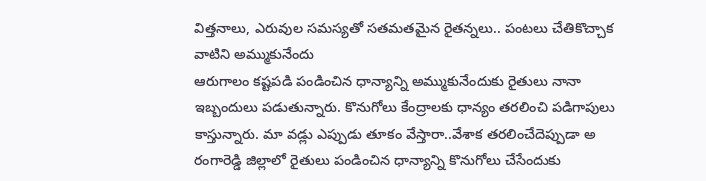విత్తనాలు, ఎరువుల సమస్యతో సతమతమైన రైతన్నలు.. పంటలు చేతికొచ్చాక వాటిని అమ్ముకునేందు
ఆరుగాలం కష్టపడి పండించిన ధాన్యాన్ని అమ్ముకునేందుకు రైతులు నానా ఇబ్బందులు పడుతున్నారు. కొనుగోలు కేంద్రాలకు ధాన్యం తరలించి పడిగాపులు కాస్తున్నారు. మా వడ్లు ఎప్పుడు తూకం వేస్తారా..వేశాక తరలించేదెప్పుడా అ
రంగారెడ్డి జిల్లాలో రైతులు పండించిన ధాన్యాన్ని కొనుగోలు చేసేందుకు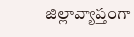జిల్లావ్యాప్తంగా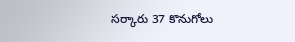సర్కారు 37 కొనుగోలు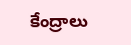కేంద్రాలు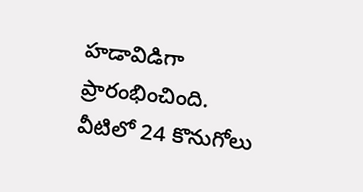హడావిడిగా ప్రారంభించింది. వీటిలో 24 కొనుగోలు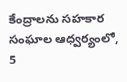కేంద్రాలను సహకార సంఘాల ఆధ్వర్యంలో, 5